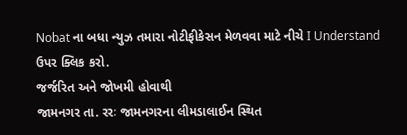Nobat ના બધા ન્યુઝ તમારા નોટીફીકેસન મેળવવા માટે નીચે I Understand ઉપર ક્લિક કરો.
જર્જરિત અને જોખમી હોવાથી
જામનગર તા. રરઃ જામનગરના લીમડાલાઈન સ્થિત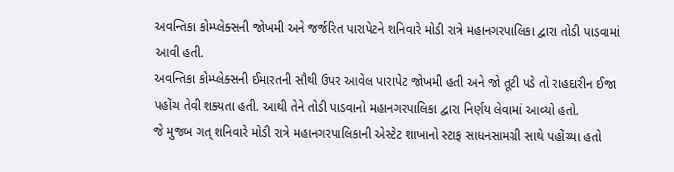અવન્તિકા કોમ્પ્લેક્સની જોખમી અને જર્જરિત પારાપેટને શનિવારે મોડી રાત્રે મહાનગરપાલિકા દ્વારા તોડી પાડવામાં આવી હતી.
અવન્તિકા કોમ્પ્લેક્સની ઈમારતની સૌથી ઉપર આવેલ પારાપેટ જોખમી હતી અને જો તૂટી પડે તો રાહદારીન ઈજા પહોંચ તેવી શક્યતા હતી. આથી તેને તોડી પાડવાનો મહાનગરપાલિકા દ્વારા નિર્ણય લેવામાં આવ્યો હતો.
જે મુજબ ગત્ શનિવારે મોડી રાત્રે મહાનગરપાલિકાની એસ્ટેટ શાખાનો સ્ટાફ સાધનસામગ્રી સાથે પહોંચ્યા હતો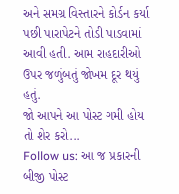અને સમગ્ર વિસ્તારને કોર્ડન કર્યા પછી પારાપેટને તોડી પાડવામાં આવી હતી. આમ રાહદારીઓ ઉપર જળુંબતું જોખમ દૂર થયું હતું.
જો આપને આ પોસ્ટ ગમી હોય તો શેર કરો...
Follow us: આ જ પ્રકારની બીજી પોસ્ટ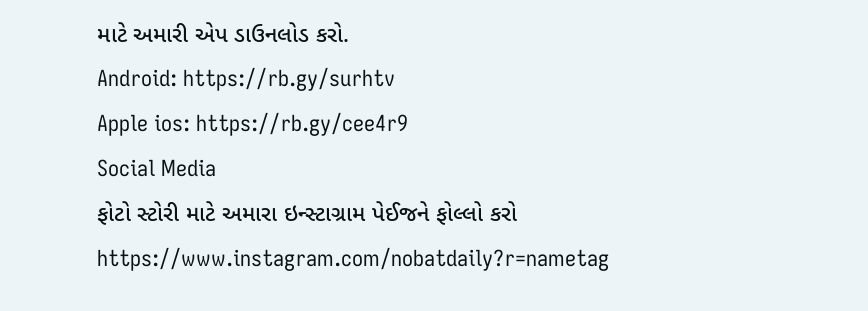માટે અમારી એપ ડાઉનલોડ કરો.
Android: https://rb.gy/surhtv
Apple ios: https://rb.gy/cee4r9
Social Media
ફોટો સ્ટોરી માટે અમારા ઇન્સ્ટાગ્રામ પેઈજને ફોલ્લો કરો
https://www.instagram.com/nobatdaily?r=nametag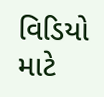વિડિયો માટે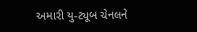અમારી યુ-ટ્યૂબ ચેનલને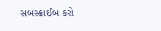સબસ્ક્રાઈબ કરો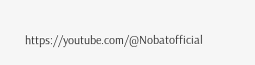https://youtube.com/@Nobatofficial